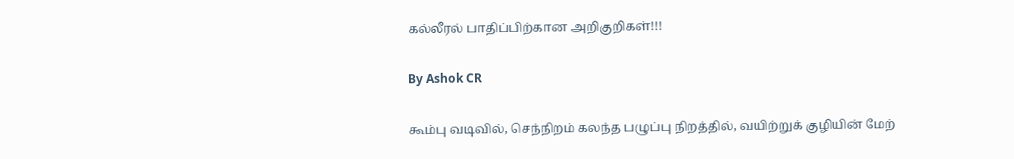கல்லீரல் பாதிப்பிற்கான அறிகுறிகள்!!!

By Ashok CR

கூம்பு வடிவில், செந்நிறம் கலந்த பழுப்பு நிறத்தில், வயிற்றுக் குழியின் மேற்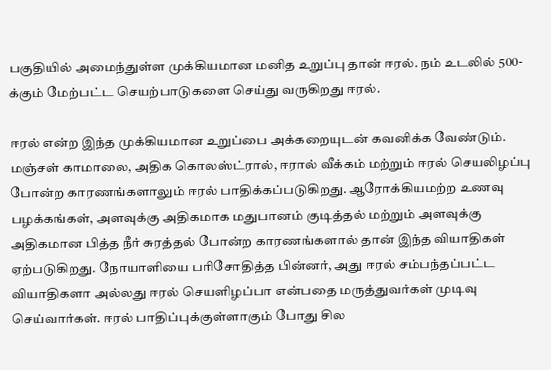பகுதியில் அமைந்துள்ள முக்கியமான மனித உறுப்பு தான் ஈரல். நம் உடலில் 500-க்கும் மேற்பட்ட செயற்பாடுகளை செய்து வருகிறது ஈரல்.

ஈரல் என்ற இந்த முக்கியமான உறுப்பை அக்கறையுடன் கவனிக்க வேண்டும். மஞ்சள் காமாலை, அதிக கொலஸ்ட்ரால், ஈரால் வீக்கம் மற்றும் ஈரல் செயலிழப்பு போன்ற காரணங்களாலும் ஈரல் பாதிக்கப்படுகிறது. ஆரோக்கியமற்ற உணவு பழக்கங்கள், அளவுக்கு அதிகமாக மதுபானம் குடித்தல் மற்றும் அளவுக்கு அதிகமான பித்த நீர் சுரத்தல் போன்ற காரணங்களால் தான் இந்த வியாதிகள் ஏற்படுகிறது. நோயாளியை பரிசோதித்த பின்னர், அது ஈரல் சம்பந்தப்பட்ட வியாதிகளா அல்லது ஈரல் செயளிழப்பா என்பதை மருத்துவர்கள் முடிவு செய்வார்கள். ஈரல் பாதிப்புக்குள்ளாகும் போது சில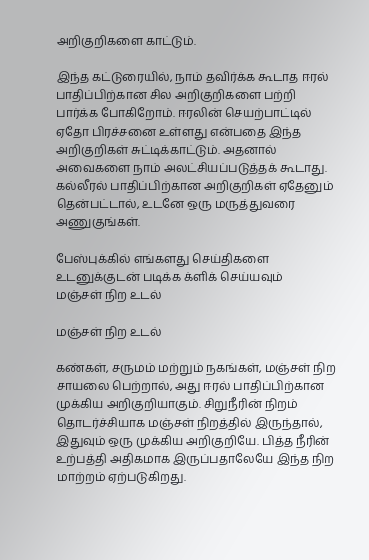அறிகுறிகளை காட்டும்.

இந்த கட்டுரையில், நாம் தவிர்க்க கூடாத ஈரல் பாதிப்பிற்கான சில அறிகுறிகளை பற்றி பார்க்க போகிறோம். ஈரலின் செயற்பாட்டில் ஏதோ பிரச்சனை உள்ளது என்பதை இந்த அறிகுறிகள் சுட்டிக்காட்டும். அதனால் அவைகளை நாம் அலட்சியப்படுத்தக் கூடாது. கல்லீரல் பாதிப்பிற்கான அறிகுறிகள் ஏதேனும் தென்பட்டால், உடனே ஒரு மருத்துவரை அணுகுங்கள்.

பேஸ்புக்கில் எங்களது செய்திகளை உடனுக்குடன் படிக்க க்ளிக் செய்யவும்
மஞ்சள் நிற உடல்

மஞ்சள் நிற உடல்

கண்கள், சருமம் மற்றும் நகங்கள், மஞ்சள் நிற சாயலை பெற்றால், அது ஈரல் பாதிப்பிற்கான முக்கிய அறிகுறியாகும். சிறுநீரின் நிறம் தொடர்ச்சியாக மஞ்சள் நிறத்தில் இருந்தால், இதுவும் ஒரு முக்கிய அறிகுறியே. பித்த நீரின் உற்பத்தி அதிகமாக இருப்பதாலேயே இந்த நிற மாற்றம் ஏற்படுகிறது.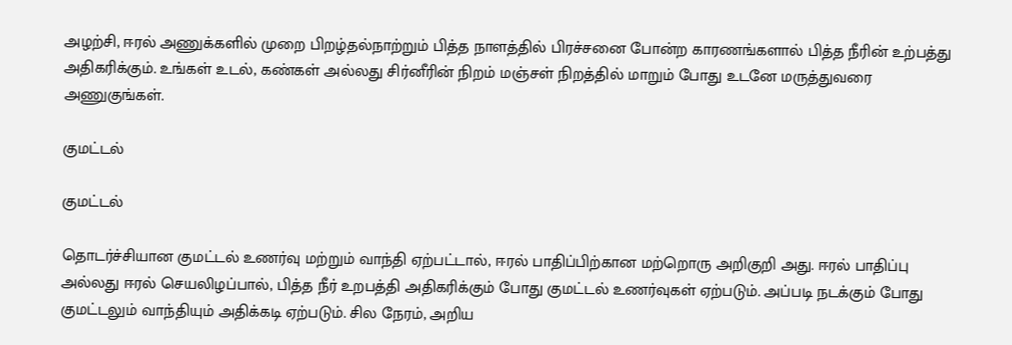அழற்சி, ஈரல் அணுக்களில் முறை பிறழ்தல்நாற்றும் பித்த நாளத்தில் பிரச்சனை போன்ற காரணங்களால் பித்த நீரின் உற்பத்து அதிகரிக்கும். உங்கள் உடல், கண்கள் அல்லது சிர்னீரின் நிறம் மஞ்சள் நிறத்தில் மாறும் போது உடனே மருத்துவரை அணுகுங்கள்.

குமட்டல்

குமட்டல்

தொடர்ச்சியான குமட்டல் உணர்வு மற்றும் வாந்தி ஏற்பட்டால், ஈரல் பாதிப்பிற்கான மற்றொரு அறிகுறி அது. ஈரல் பாதிப்பு அல்லது ஈரல் செயலிழப்பால், பித்த நீர் உறபத்தி அதிகரிக்கும் போது குமட்டல் உணர்வுகள் ஏற்படும். அப்படி நடக்கும் போது குமட்டலும் வாந்தியும் அதிக்கடி ஏற்படும். சில நேரம், அறிய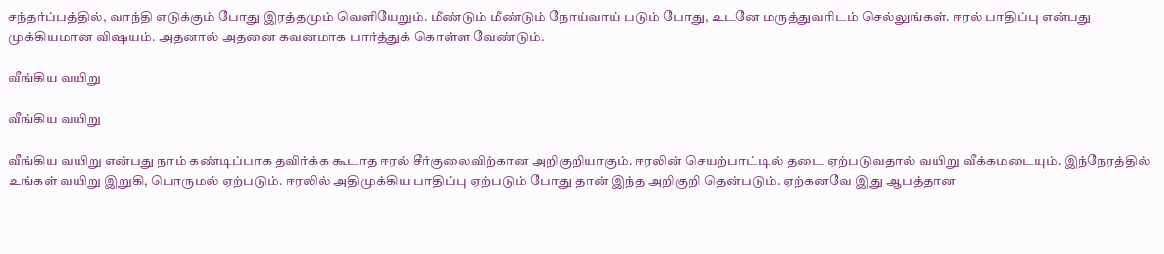சந்தர்ப்பத்தில், வாந்தி எடுக்கும் போது இரத்தமும் வெளியேறும். மீண்டும் மீண்டும் நோய்வாய் படும் போது, உடனே மருத்துவரிடம் செல்லுங்கள். ஈரல் பாதிப்பு என்பது முக்கியமான விஷயம். அதனால் அதனை கவனமாக பார்த்துக் கொள்ள வேண்டும்.

வீங்கிய வயிறு

வீங்கிய வயிறு

வீங்கிய வயிறு என்பது நாம் கண்டிப்பாக தவிர்க்க கூடாத ஈரல் சீர்குலைவிற்கான அறிகுறியாகும். ஈரலின் செயற்பாட்டில் தடை ஏற்படுவதால் வயிறு வீக்கமடையும். இந்நேரத்தில் உங்கள் வயிறு இறுகி, பொருமல் ஏற்படும். ஈரலில் அதிமுக்கிய பாதிப்பு ஏற்படும் போது தான் இந்த அறிகுறி தென்படும். ஏற்கனவே இது ஆபத்தான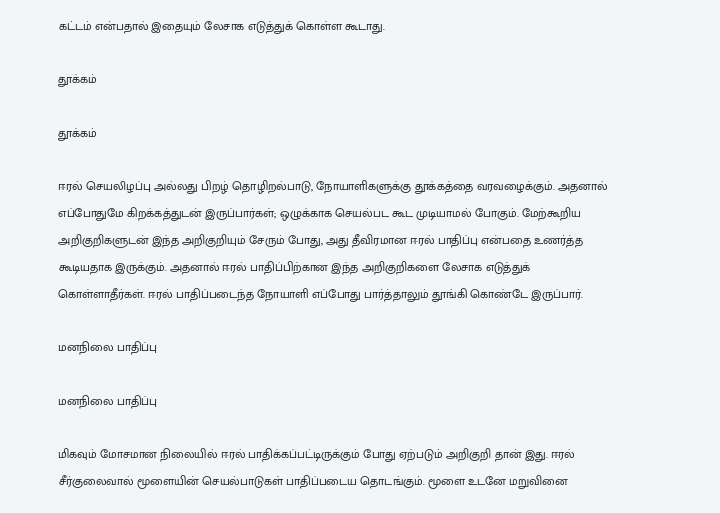கட்டம் என்பதால் இதையும் லேசாக எடுத்துக் கொள்ள கூடாது.

தூக்கம்

தூக்கம்

ஈரல் செயலிழப்பு அல்லது பிறழ் தொழிறல்பாடு, நோயாளிகளுக்கு தூக்கத்தை வரவழைக்கும். அதனால் எப்போதுமே கிறக்கத்துடன் இருப்பார்கள்; ஒழுக்காக செயல்பட கூட முடியாமல் போகும். மேற்கூறிய அறிகுறிகளுடன் இந்த அறிகுறியும் சேரும் போது, அது தீவிரமான ஈரல் பாதிப்பு என்பதை உணர்த்த கூடியதாக இருக்கும். அதனால் ஈரல் பாதிப்பிற்கான இந்த அறிகுறிகளை லேசாக எடுத்துக் கொள்ளாதீர்கள். ஈரல் பாதிப்படைந்த நோயாளி எப்போது பார்த்தாலும் தூங்கி கொண்டே இருப்பார்.

மனநிலை பாதிப்பு

மனநிலை பாதிப்பு

மிகவும் மோசமான நிலையில் ஈரல் பாதிக்கப்பட்டிருக்கும் போது ஏற்படும் அறிகுறி தான் இது. ஈரல் சீர்குலைவால் மூளையின் செயல்பாடுகள் பாதிப்படைய தொடங்கும். மூளை உடனே மறுவினை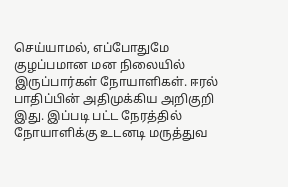செய்யாமல், எப்போதுமே குழப்பமான மன நிலையில் இருப்பார்கள் நோயாளிகள். ஈரல் பாதிப்பின் அதிமுக்கிய அறிகுறி இது. இப்படி பட்ட நேரத்தில் நோயாளிக்கு உடனடி மருத்துவ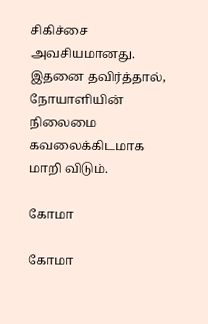சிகிச்சை அவசியமானது. இதனை தவிர்த்தால், நோயாளியின் நிலைமை கவலைக்கிடமாக மாறி விடும்.

கோமா

கோமா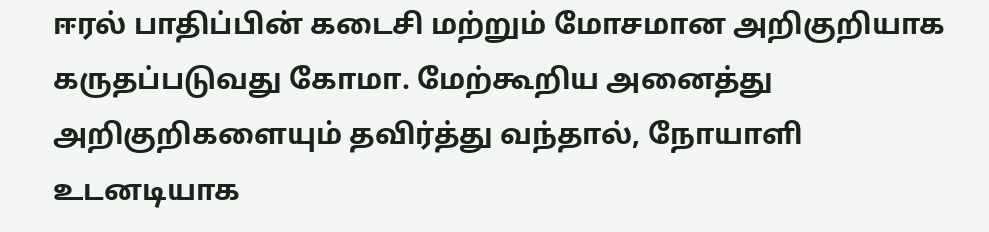ஈரல் பாதிப்பின் கடைசி மற்றும் மோசமான அறிகுறியாக கருதப்படுவது கோமா. மேற்கூறிய அனைத்து அறிகுறிகளையும் தவிர்த்து வந்தால், நோயாளி உடனடியாக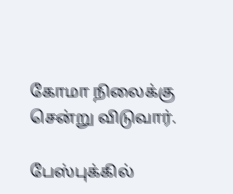கோமா நிலைக்கு சென்று விடுவார்.

பேஸ்புக்கில்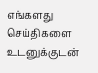எங்களது செய்திகளை உடனுக்குடன்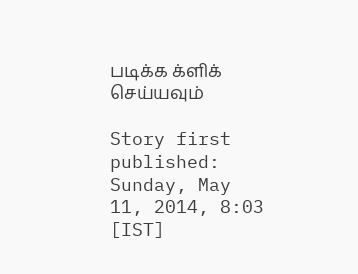படிக்க க்ளிக் செய்யவும்

Story first published: Sunday, May 11, 2014, 8:03 [IST]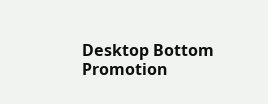Desktop Bottom Promotion